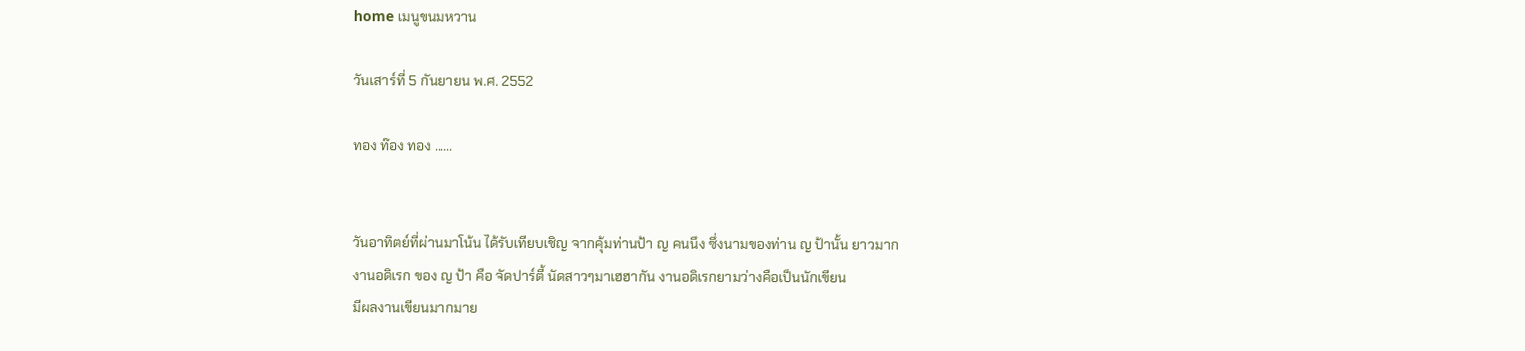home เมนูขนมหวาน

วันเสาร์ที่ 5 กันยายน พ.ศ. 2552

ทอง ท๊อง ทอง ......


วันอาทิตย์ที่ผ่านมาโน้น ได้รับเทียบเชิญ จากคุ้มท่านป้า ญ คนนึง ซึ่งนามของท่าน ญ ป้านั้น ยาวมาก
งานอดิเรก ของ ญ ป้า คือ จัดปาร์ตี้ นัดสาวๆมาเฮฮากัน งานอดิเรกยามว่างคือเป็นนักเขียน
มีผลงานเขียนมากมาย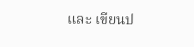และ เขียนป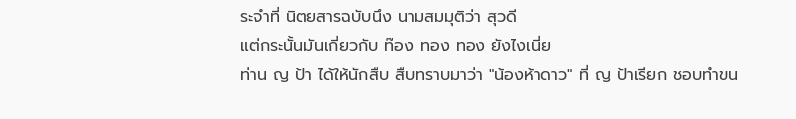ระจำที่ นิตยสารฉบับนึง นามสมมุติว่า สุวดี
แต่กระนั้นมันเกี่ยวกับ ท๊อง ทอง ทอง ยังไงเนี่ย
ท่าน ญ ป้า ได้ให้นักสืบ สืบทราบมาว่า "น้องห้าดาว" ที่ ญ ป้าเรียก ชอบทำขน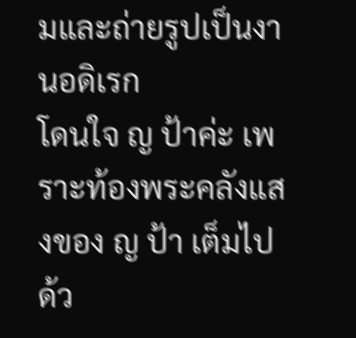มและถ่ายรูปเป็นงานอดิเรก
โดนใจ ญ ป้าค่ะ เพราะท้องพระคลังแสงของ ญ ป้า เต็มไปด้ว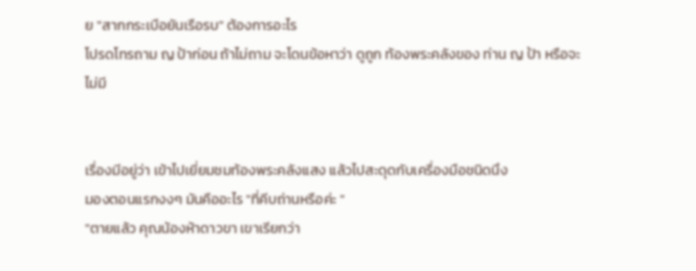ย "สากกระเบือยันเรือรบ" ต้องการอะไร
โปรดโทรถาม ญ ป้าก่อน ถ้าไม่ถาม จะโดนข้อหาว่า ดูถูก ท้องพระคลังของ ท่าน ญ ป้า หรือจะไม่มี


เรื่องมีอยู่ว่า เข้าไปเยี่ยมชมท้องพระคลังแสง แล้วไปสะดุดกับเครื่องมือชนิดนึง
มองตอนแรกงงๆ มันคืออะไร "ที่คีบถ่านหรือค่ะ "
"ตายแล้ว คุณน้องห้าดาวขา เขาเรียกว่า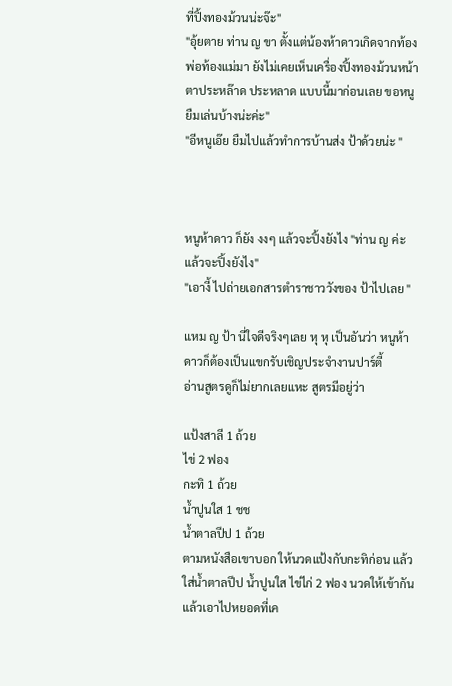ที่ปิ้งทองม้วนน่ะจ๊ะ"
"อุ้ยตาย ท่าน ญ ขา ตั้งแต่น้องห้าดาวเกิดจากท้องพ่อท้องแม่มา ยังไม่เคยเห็นเครื่องปิ้งทองม้วนหน้าตาประหล๊าด ประหลาด แบบนี้มาก่อนเลย ขอหนูยืมเล่นบ้างน่ะค่ะ"
"อีหนูเอ๊ย ยืมไปแล้วทำการบ้านส่ง ป้าด้วยน่ะ "



หนูห้าดาว ก็ยัง งงๆ แล้วจะปิ้งยังไง "ท่าน ญ ค่ะ แล้วจะปิ้งยังไง"
"เอางี้ ไปถ่ายเอกสารตำราชาววังของ ป้าไปเลย "

แหม ญ ป้า นี่ใจดีจริงๆเลย หุ หุ เป็นอันว่า หนูห้าดาวก็ต้องเป็นแขกรับเชิญประจำงานปาร์ตี้
อ่านสูตรดูก็ไม่ยากเลยแหะ สูตรมีอยู่ว่า

แป้งสาลี 1 ถ้วย
ไข่ 2 ฟอง
กะทิ 1 ถ้วย
น้ำปูนใส 1 ชช
น้ำตาลปีป 1 ถ้วย
ตามหนังสือเขาบอก ให้นวดแป้งกับกะทิก่อน แล้วใส่น้ำตาลปีป น้ำปูนใส ไข่ไก่ 2 ฟอง นวดให้เข้ากัน
แล้วเอาไปหยอดที่เค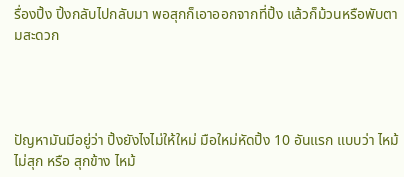รื่องปิ้ง ปิ้งกลับไปกลับมา พอสุกก็เอาออกจากที่ปิ้ง แล้วก็ม้วนหรือพับตามสะดวก




ปัญหามันมีอยู่ว่า ปิ้งยังไงไม่ให้ใหม่ มือใหม่หัดปิ้ง 10 อันแรก แบบว่า ไหม้ ไม่สุก หรือ สุกข้าง ไหม้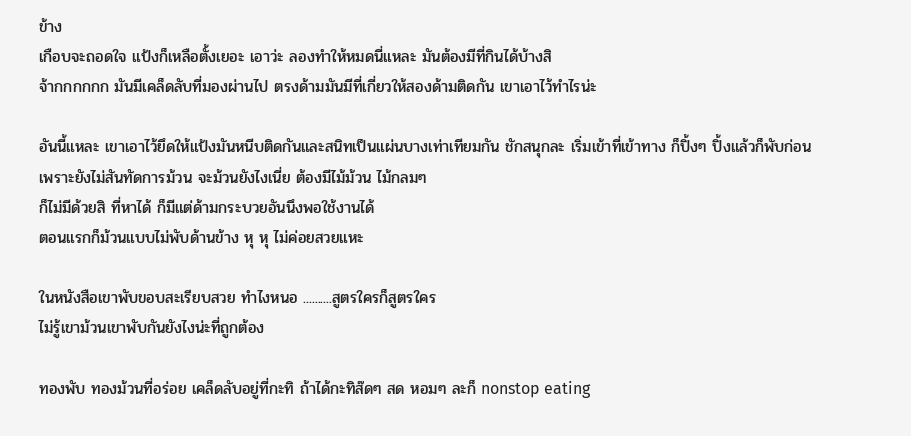ข้าง
เกือบจะถอดใจ แป้งก็เหลือตั้งเยอะ เอาว่ะ ลองทำให้หมดนี่แหละ มันต้องมีที่กินได้บ้างสิ
จ้ากกกกกก มันมีเคล็ดลับที่มองผ่านไป ตรงด้ามมันมีที่เกี่ยวให้สองด้ามติดกัน เขาเอาไว้ทำไรน่ะ

อันนี้แหละ เขาเอาไว้ยึดให้แป้งมันหนีบติดกันและสนิทเป็นแผ่นบางเท่าเทียมกัน ชักสนุกละ เริ่มเข้าที่เข้าทาง ก็ปิ้งๆ ปิ้งแล้วก็พับก่อน เพราะยังไม่สันทัดการม้วน จะม้วนยังไงเนี่ย ต้องมีไม้ม้วน ไม้กลมๆ
ก็ไม่มีด้วยสิ ที่หาได้ ก็มีแต่ด้ามกระบวยอันนึงพอใช้งานได้
ตอนแรกก็ม้วนแบบไม่พับด้านข้าง หุ หุ ไม่ค่อยสวยแหะ

ในหนังสือเขาพับขอบสะเรียบสวย ทำไงหนอ ..........สูตรใครก็สูตรใคร
ไม่รู้เขาม้วนเขาพับกันยังไงน่ะที่ถูกต้อง

ทองพับ ทองม้วนที่อร่อย เคล็ดลับอยู่ที่กะทิ ถ้าได้กะทิส๊ดๆ สด หอมๆ ละก็ nonstop eating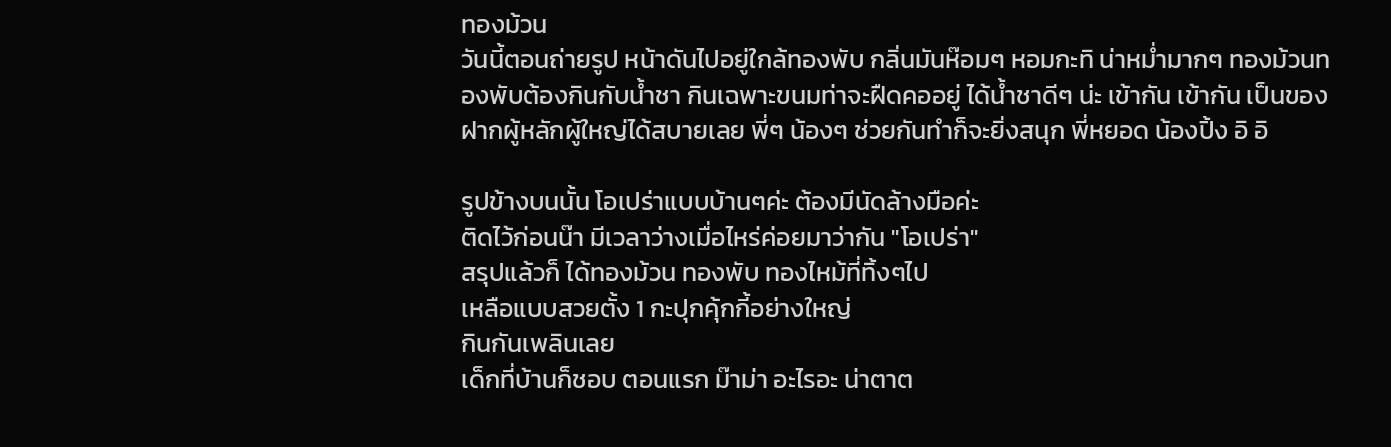ทองม้วน
วันนี้ตอนถ่ายรูป หน้าดันไปอยู่ใกล้ทองพับ กลิ่นมันห๊อมๆ หอมกะทิ น่าหม่ำมากๆ ทองม้วนทองพับต้องกินกับน้ำชา กินเฉพาะขนมท่าจะฝืดคออยู่ ได้น้ำชาดีๆ น่ะ เข้ากัน เข้ากัน เป็นของฝากผู้หลักผู้ใหญ่ได้สบายเลย พี่ๆ น้องๆ ช่วยกันทำก็จะยิ่งสนุก พี่หยอด น้องปิ้ง อิ อิ

รูปข้างบนนั้น โอเปร่าแบบบ้านๆค่ะ ต้องมีนัดล้างมือค่ะ
ติดไว้ก่อนน๊า มีเวลาว่างเมื่อไหร่ค่อยมาว่ากัน "โอเปร่า"
สรุปแล้วก็ ได้ทองม้วน ทองพับ ทองไหม้ที่ทิ้งๆไป
เหลือแบบสวยตั้ง 1 กะปุกคุ้กกี้อย่างใหญ่
กินกันเพลินเลย
เด็กที่บ้านก็ชอบ ตอนแรก ม๊าม่า อะไรอะ น่าตาต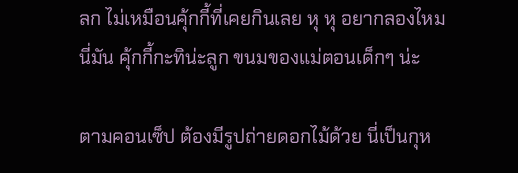ลก ไม่เหมือนคุ้กกี้ที่เคยกินเลย หุ หุ อยากลองไหม
นี่มัน คุ้กกี้กะทิน่ะลูก ขนมของแม่ตอนเด็กๆ น่ะ

ตามคอนเซ็ป ต้องมีรูปถ่ายดอกไม้ด้วย นี่เป็นกุห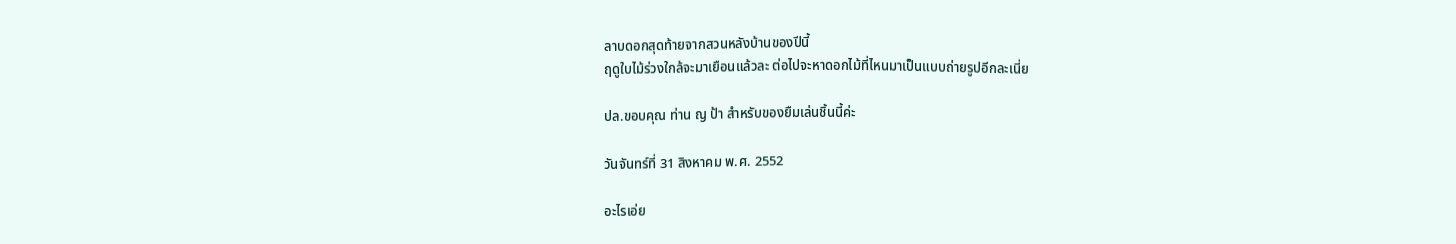ลาบดอกสุดท้ายจากสวนหลังบ้านของปีนี้
ฤดูใบไม้ร่วงใกล้จะมาเยือนแล้วละ ต่อไปจะหาดอกไม้ที่ไหนมาเป็นแบบถ่ายรูปอีกละเนี่ย

ปล.ขอบคุณ ท่าน ญ ป้า สำหรับของยืมเล่นชิ้นนี้ค่ะ

วันจันทร์ที่ 31 สิงหาคม พ.ศ. 2552

อะไรเอ่ย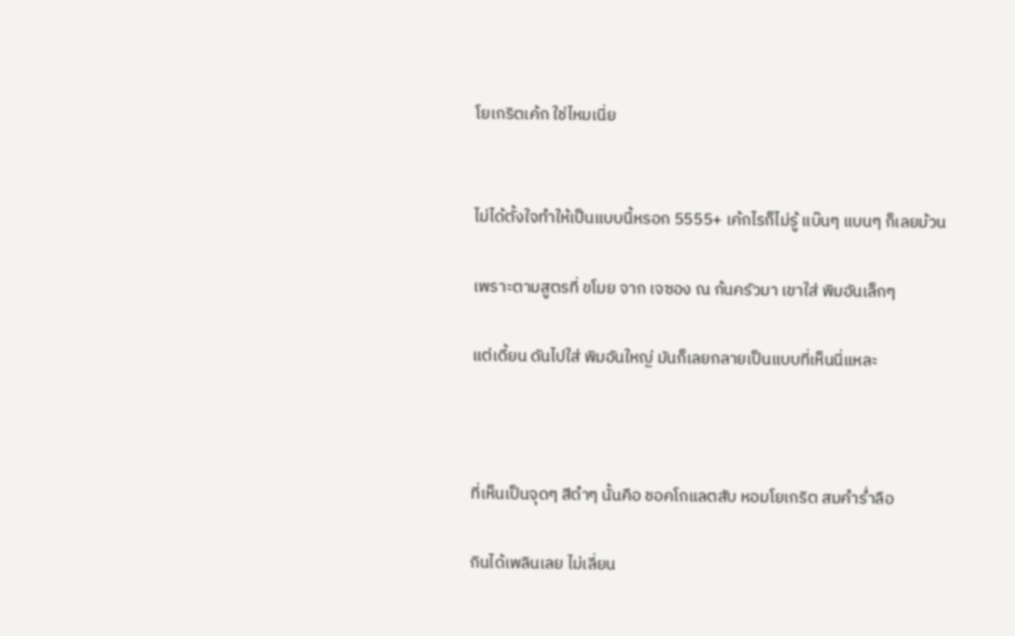โยเกริตเค้ก ใช่ไหมเนี่ย


ไม่ได้ตั้งใจทำให้เป็นแบบนี้หรอก 5555+ เค้กไรก็ไม่รู้ แบ๊นๆ แบนๆ ก็เลยม้วน

เพราะตามสูตรที่ ขโมย จาก เจซอง ณ ก้นครัวมา เขาใส่ พิมอันเล็กๆ

แต่เดี้ยน ดันไปใส่ พิมอันใหญ่ มันก็เลยกลายเป็นแบบที่เห็นนี่แหละ



ที่เห็นเป็นจุดๆ สีดำๆ นั้นคือ ชอคโกแลตสับ หอมโยเกริต สมคำร่ำลือ

กินได้เพลินเลย ไม่เลี่ยน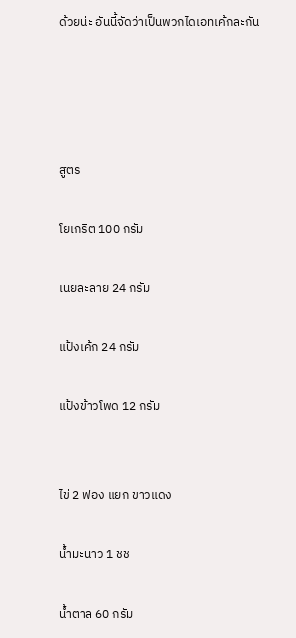ด้วยน่ะ อันนี้จัดว่าเป็นพวกไดเอทเค้กละกัน




สูตร

โยเกริต 100 กรัม

เนยละลาย 24 กรัม

แป้งเค้ก 24 กรัม

แป้งข้าวโพด 12 กรัม


ไข่ 2 ฟอง แยก ขาวแดง

น้ำมะนาว 1 ชช

น้ำตาล 60 กรัม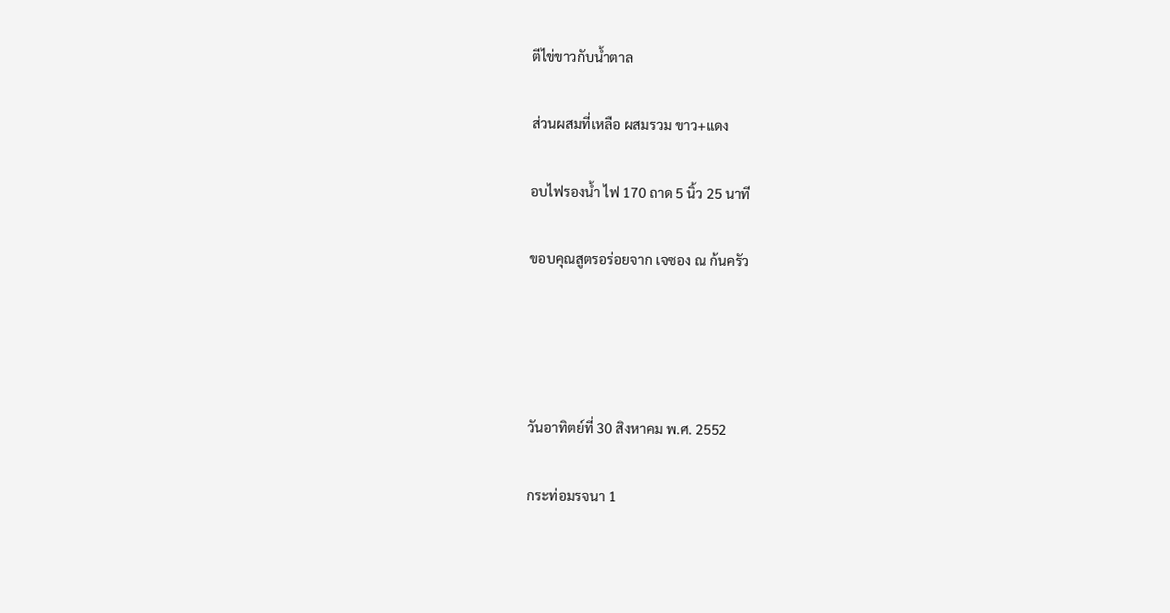ตีไข่ขาวกับน้ำตาล

ส่วนผสมที่เหลือ ผสมรวม ขาว+แดง

อบไฟรองน้ำ ไฟ 170 ถาด 5 นิ้ว 25 นาที

ขอบคุณสูตรอร่อยจาก เจซอง ณ ก้นครัว




วันอาทิตย์ที่ 30 สิงหาคม พ.ศ. 2552

กระท่อมรจนา 1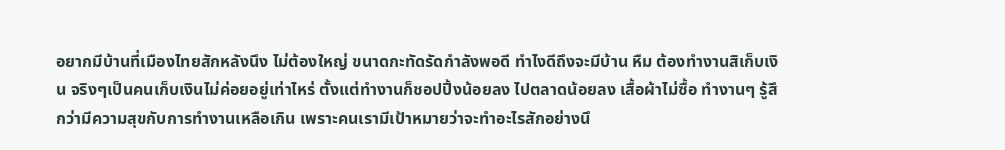อยากมีบ้านที่เมืองไทยสักหลังนึง ไม่ต้องใหญ่ ขนาดกะทัดรัดกำลังพอดี ทำไงดีถึงจะมีบ้าน หืม ต้องทำงานสิเก็บเงิน จริงๆเป็นคนเก็บเงินไม่ค่อยอยู่เท่าไหร่ ตั้งแต่ทำงานก็ชอปปิ้งน้อยลง ไปตลาดน้อยลง เสื้อผ้าไม่ซื้อ ทำงานๆ รู้สึกว่ามีความสุขกับการทำงานเหลือเกิน เพราะคนเรามีเป้าหมายว่าจะทำอะไรสักอย่างนึ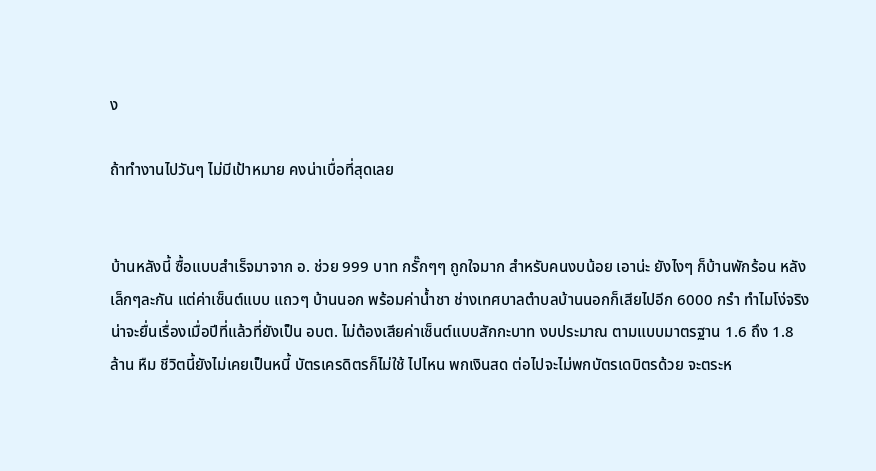ง

ถ้าทำงานไปวันๆ ไม่มีเป้าหมาย คงน่าเบื่อที่สุดเลย


บ้านหลังนี้ ซื้อแบบสำเร็จมาจาก อ. ช่วย 999 บาท กรั๊กๆๆ ถูกใจมาก สำหรับคนงบน้อย เอาน่ะ ยังไงๆ ก็บ้านพักร้อน หลังเล็กๆละกัน แต่ค่าเซ็นต์แบบ แถวๆ บ้านนอก พร้อมค่าน้ำชา ช่างเทศบาลตำบลบ้านนอกก็เสียไปอีก 6000 กรำ ทำไมโง่จริง น่าจะยื่นเรื่องเมื่อปีที่แล้วที่ยังเป็น อบต. ไม่ต้องเสียค่าเซ็นต์แบบสักกะบาท งบประมาณ ตามแบบมาตรฐาน 1.6 ถึง 1.8 ล้าน หืม ชีวิตนี้ยังไม่เคยเป็นหนี้ บัตรเครดิตรก็ไม่ใช้ ไปไหน พกเงินสด ต่อไปจะไม่พกบัตรเดบิตรด้วย จะตระห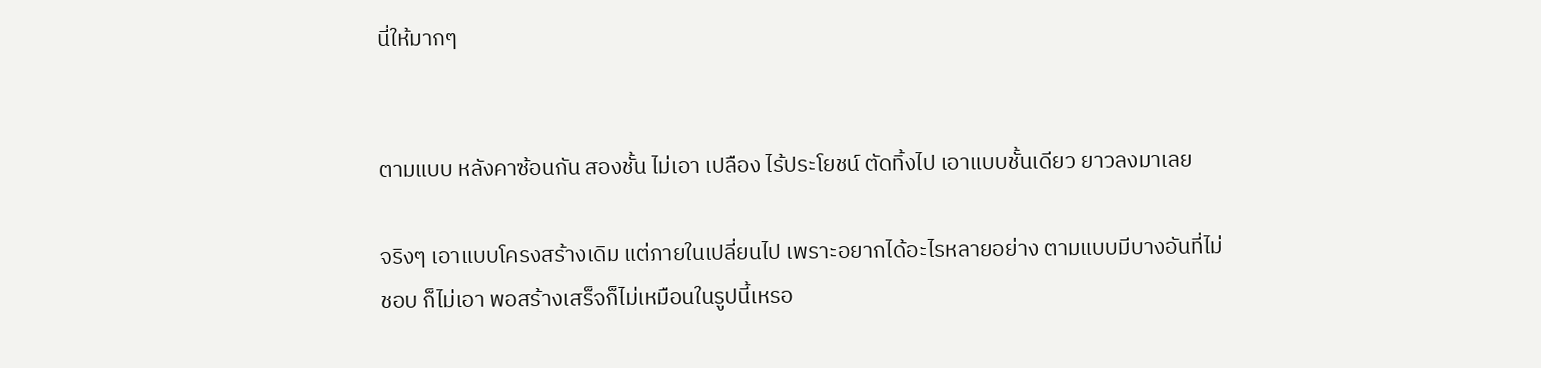นี่ให้มากๆ


ตามแบบ หลังคาซ้อนกัน สองชั้น ไม่เอา เปลือง ไร้ประโยชน์ ตัดทิ้งไป เอาแบบชั้นเดียว ยาวลงมาเลย

จริงๆ เอาแบบโครงสร้างเดิม แต่ภายในเปลี่ยนไป เพราะอยากได้อะไรหลายอย่าง ตามแบบมีบางอันที่ไม่ชอบ ก็ไม่เอา พอสร้างเสร็จก็ไม่เหมือนในรูปนี้เหรอ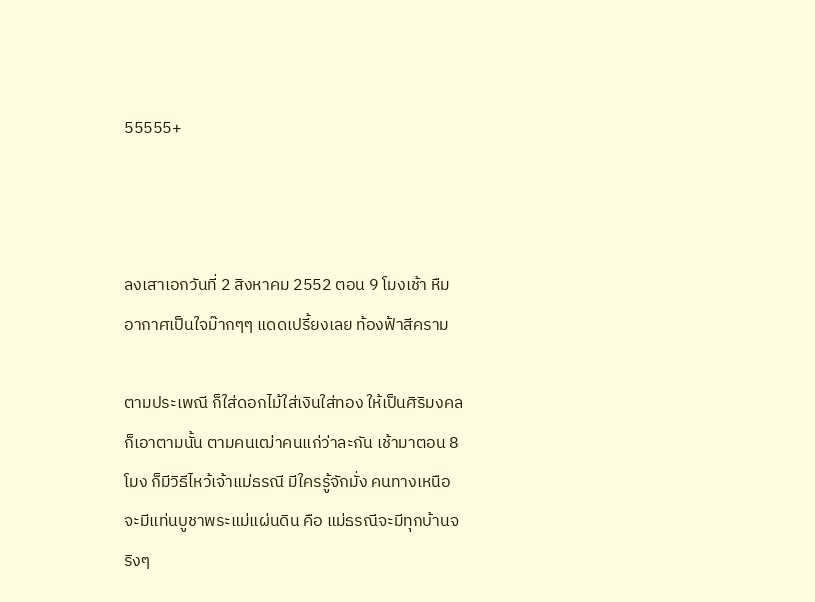55555+



ลงเสาเอกวันที่ 2 สิงหาคม 2552 ตอน 9 โมงเช้า หืม อากาศเป็นใจม๊ากๆๆ แดดเปรี้ยงเลย ท้องฟ้าสีคราม

ตามประเพณี ก็ใส่ดอกไม้ใส่เงินใส่ทอง ให้เป็นศิริมงคล ก็เอาตามนั้น ตามคนเฒ่าคนแก่ว่าละกัน เช้ามาตอน 8 โมง ก็มีวิธีไหว้เจ้าแม่ธรณี มีใครรู้จักมั่ง คนทางเหนือ จะมีแท่นบูชาพระแม่แผ่นดิน คือ แม่ธรณีจะมีทุกบ้านจริงๆ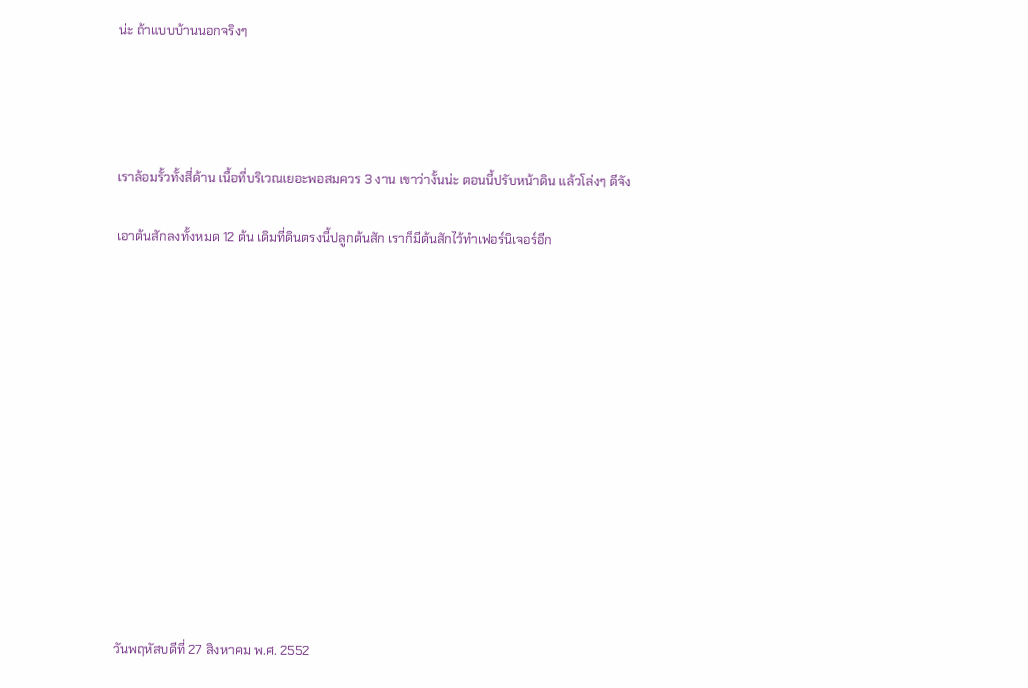น่ะ ถ้าแบบบ้านนอกจริงๆ




เราล้อมรั้วทั้งสี่ด้าน เนื้อที่บริเวณเยอะพอสมควร 3 งาน เขาว่างั้นน่ะ ตอนนี้ปรับหน้าดิน แล้วโล่งๆ ดีจัง

เอาต้นสักลงทั้งหมด 12 ต้น เดิมที่ดินตรงนี้ปลูกต้นสัก เราก็มีต้นสักไว้ทำเฟอร์นิเจอร์อีก













วันพฤหัสบดีที่ 27 สิงหาคม พ.ศ. 2552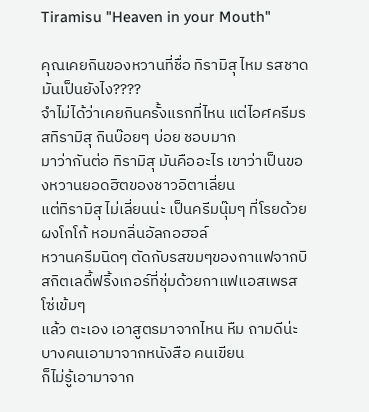Tiramisu "Heaven in your Mouth"

คุณเคยกินของหวานที่ชื่อ ทิรามิสุ ไหม รสชาดมันเป็นยังไง????
จำไม่ได้ว่าเคยกินครั้งแรกที่ไหน แต่ไอศครีมรสทิรามิสุ กินบ๊อยๆ บ่อย ชอบมาก
มาว่ากันต่อ ทิรามิสุ มันคืออะไร เขาว่าเป็นของหวานยอดฮิตของชาวอิตาเลี่ยน
แต่ทิรามิสุ ไม่เลี่ยนน่ะ เป็นครีมนุ๊มๆ ที่โรยด้วยผงโกโก้ หอมกลิ่นอัลกอฮอล์
หวานครีมนิดๆ ตัดกับรสขมๆของกาแฟจากบิสกิตเลดี้ฟริ้งเกอร์ที่ชุ่มด้วยกาแฟแอสเพรสโซ่เข้มๆ
แล้ว ตะเอง เอาสูตรมาจากไหน หืม ถามดีน่ะ บางคนเอามาจากหนังสือ คนเขียน
ก็ไม่รู้เอามาจาก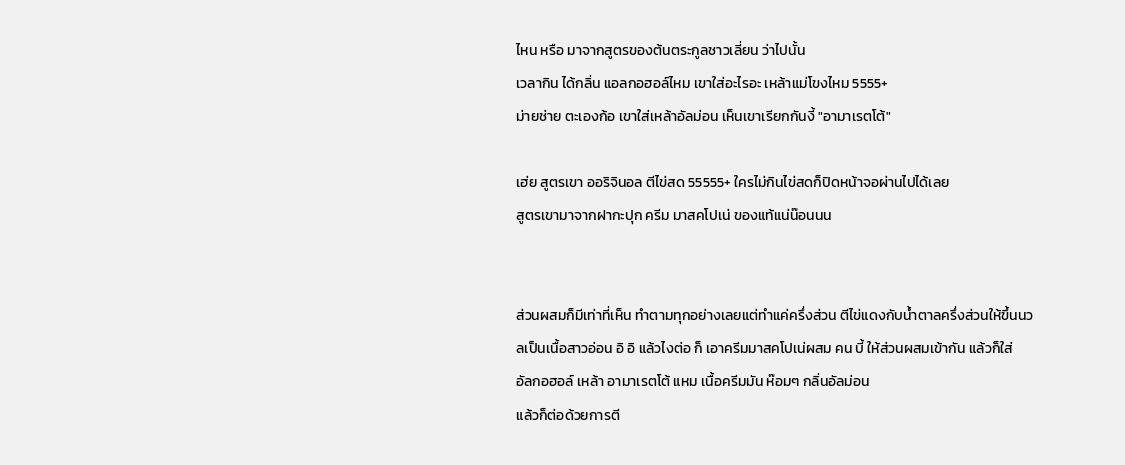ไหน หรือ มาจากสูตรของต้นตระกูลชาวเลี่ยน ว่าไปนั้น
เวลากิน ได้กลิ่น แอลกอฮอล์ไหม เขาใส่อะไรอะ เหล้าแม่โขงไหม 5555+
ม่ายช่าย ตะเองก้อ เขาใส่เหล้าอัลม่อน เห็นเขาเรียกกันงี้ "อามาเรตโต้"

เฮ่ย สูตรเขา ออริจินอล ตีไข่สด 55555+ ใครไม่กินไข่สดก็ปิดหน้าจอผ่านไปได้เลย
สูตรเขามาจากฝากะปุก ครีม มาสคโปเน่ ของแท้แน่น๊อนนน


ส่วนผสมก็มีเท่าที่เห็น ทำตามทุกอย่างเลยแต่ทำแค่ครึ่งส่วน ตีไข่แดงกับน้ำตาลครึ่งส่วนให้ขึ้นนวลเป็นเนื้อสาวอ่อน อิ อิ แล้วไงต่อ ก็ เอาครีมมาสคโปเน่ผสม คน บี้ ให้ส่วนผสมเข้ากัน แล้วก็ใส่
อัลกอฮอล์ เหล้า อามาเรตโต้ แหม เนื้อครีมมัน ห๊อมๆ กลิ่นอัลม่อน
แล้วก็ต่อด้วยการตี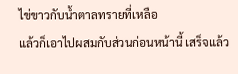ไข่ขาวกับน้ำตาลทรายที่เหลือ
แล้วก็เอาไปผสมกับส่วนก่อนหน้านี้ เสร็จแล้ว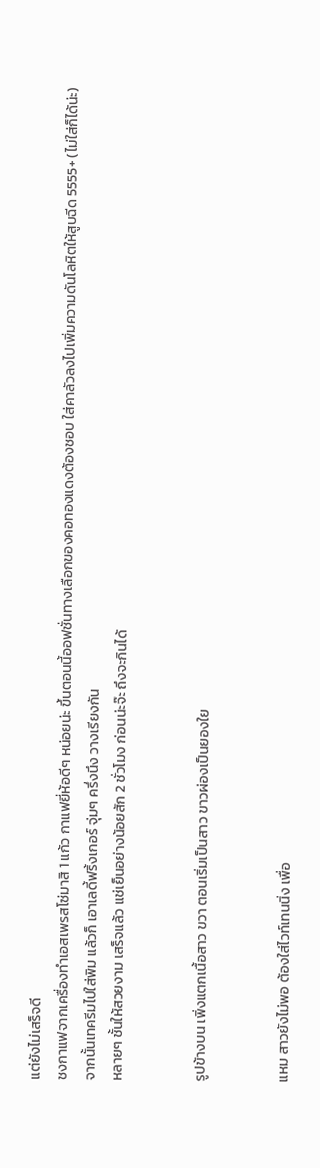แต่ยังไม่เสร็จดี
ชงกาแฟจากเครื่องทำเอสเพรสโซ่มาสิ 1 แก้ว กาแฟยี่ห้อดีๆ หน่อยน่ะ ขึ้นตอนนี้ออฟชั่นทางเลือกของคอทองแดงต้องชอบ ใส่คาลัวลงไปเพิ่มความดันโลหิตให้สูบฉีด 5555+ (ไม่ใส่ก็ได้น่ะ)
จากนั้นเทครีมไปใส่พิม แล้วก็ เอาเลดี้ฟริ้งเกอร์ จุ่มๆ ครึ่งนึง วางเรียงกัน
หลายๆ ชั้นให้สวยงาม เสร็จแล้ว แช่เย็นอย่างน้อยสัก 2 ชั่วโมง ก่อนน่ะจ๊ะ ถึงจะกินได้


รูปข้างบน เพิ่งแตกเนื้อสาว ขวา ตอนเริ่มเป็นสาว ขาวผ่องเป็นยองใย


แหม สาวยังไม่พอ ต้องใส่ไวท์เทนนิ่ง เพื่อ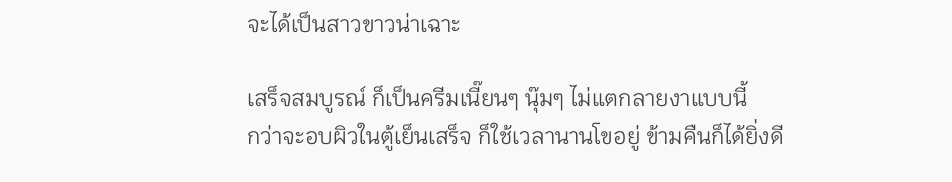จะได้เป็นสาวขาวน่าเฉาะ

เสร็จสมบูรณ์ ก็เป็นครีมเนี๊ยนๆ นุ๊มๆ ไม่แตกลายงาแบบนี้
กว่าจะอบผิวในตู้เย็นเสร็จ ก็ใช้เวลานานโขอยู่ ข้ามคืนก็ได้ยิ่งดี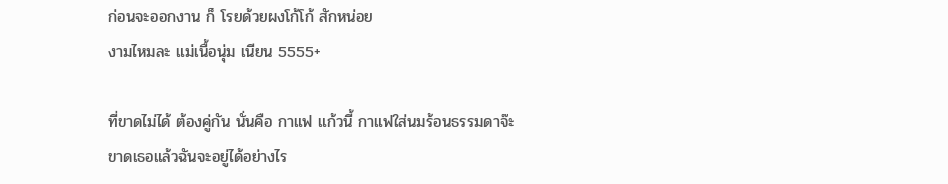ก่อนจะออกงาน ก็ โรยด้วยผงโก้โก้ สักหน่อย
งามไหมละ แม่เนื้อนุ่ม เนียน 5555+

ที่ขาดไม่ได้ ต้องคู่กัน นั่นคือ กาแฟ แก้วนี้ กาแฟใส่นมร้อนธรรมดาจ๊ะ
ขาดเธอแล้วฉันจะอยู่ได้อย่างไร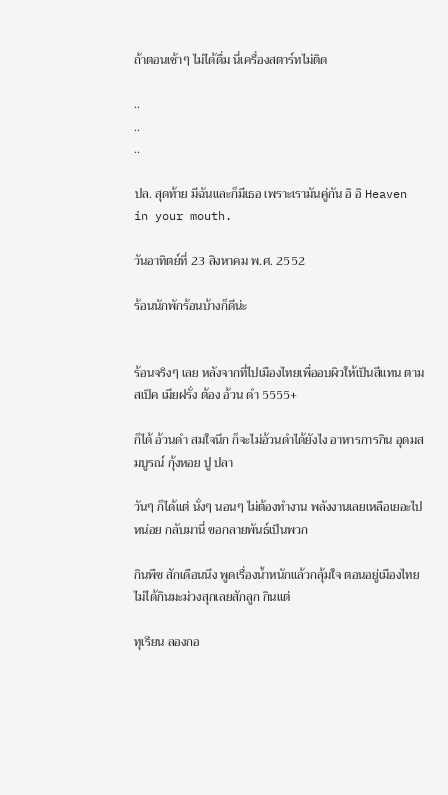ถ้าตอนเช้าๆ ไม่ได้ดื่ม นี่เครื่องสตาร์ทไม่ติด

..
..
..

ปล. สุดท้าย มีฉันและก็มีเธอ เพราะเรามันคู่กัน อิ อิ Heaven in your mouth.

วันอาทิตย์ที่ 23 สิงหาคม พ.ศ. 2552

ร้อนนักพักร้อนบ้างก็ดีน่ะ


ร้อนจริงๆ เลย หลังจากที่ไปเมืองไทยเพื่ออบผิวให้เป็นสีแทน ตามสเป็ค เมียฝรั่ง ต้อง อ้วน ดำ 5555+

ก็ได้ อ้วนดำ สมใจนึก ก็จะไม่อ้วนดำได้ยังไง อาหารการกิน อุดมสมบูรณ์ กุ้งหอย ปู ปลา

วันๆ ก็ได้แต่ นั่งๆ นอนๆ ไม่ต้องทำงาน พลังงานเลยเหลือเยอะไปหน่อย กลับมานี่ ขอกลายพันธ์เป็นพวก

กินพืช สักเดือนนึง พูดเรื่องน้ำหนักแล้วกลุ้มใจ ตอนอยู่เมืองไทยไม่ได้กินมะม่วงสุกเลยสักลูก กินแต่

ทุเรียน ลองกอ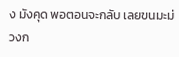ง มังคุด พอตอนจะกลับ เลยขนมะม่วงก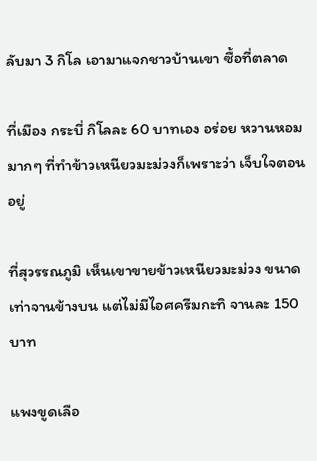ลับมา 3 กิโล เอามาแจกชาวบ้านเขา ซื้อที่ตลาด

ที่เมือง กระบี่ กิโลละ 60 บาทเอง อร่อย หวานหอมมากๆ ที่ทำข้าวเหนียวมะม่วงก็เพราะว่า เจ็บใจตอนอยู่

ที่สุวรรณภูมิ เห็นเขาขายข้าวเหนียวมะม่วง ขนาดเท่าจานข้างบน แต่ไม่มีไอศครีมกะทิ จานละ 150 บาท

แพงขูดเลือ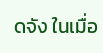ดจัง ในเมื่อ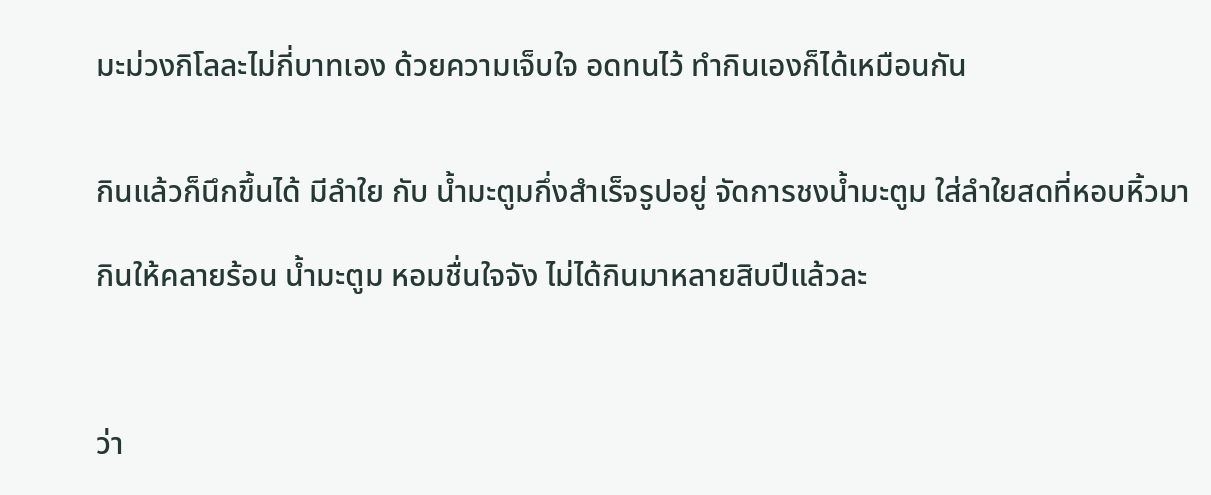มะม่วงกิโลละไม่กี่บาทเอง ด้วยความเจ็บใจ อดทนไว้ ทำกินเองก็ได้เหมือนกัน


กินแล้วก็นึกขึ้นได้ มีลำใย กับ น้ำมะตูมกึ่งสำเร็จรูปอยู่ จัดการชงน้ำมะตูม ใส่ลำใยสดที่หอบหิ้วมา

กินให้คลายร้อน น้ำมะตูม หอมชื่นใจจัง ไม่ได้กินมาหลายสิบปีแล้วละ



ว่า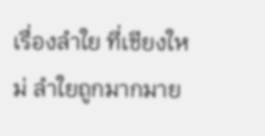เรื่องลำใย ที่เชียงใหม่ ลำใยถูกมากมาย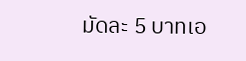มัดละ 5 บาทเอ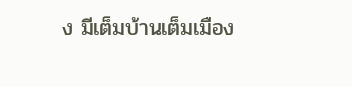ง มีเต็มบ้านเต็มเมือง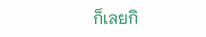ก็เลยกิ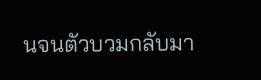นจนตัวบวมกลับมา